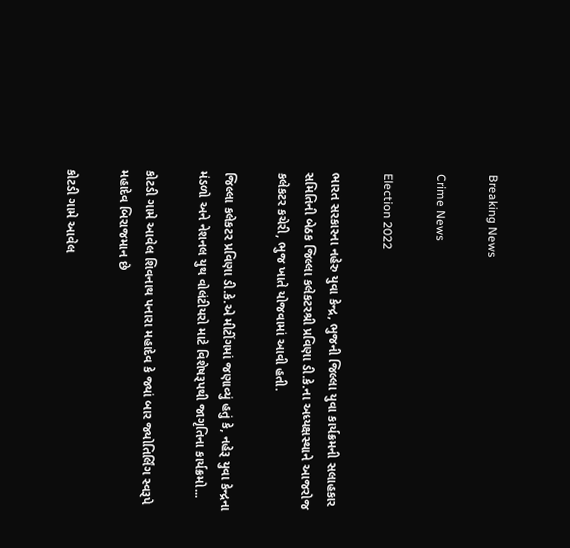Breaking News

Crime News

Election 2022

ભારત સરકારના નહેરુ યુવા કેન્દ્ર, ભુજની જિલ્લા યુવા કાર્યક્રમની સલાહકાર સમિતિની બેઠક જિલ્લા કલેકટરશ્રી પ્રવિણા ડી.કે.ના અધ્યક્ષસ્થાને આજરોજ કલેકટર કચેરી, ભુજ ખાતે યોજવામાં આવી હતી.

જિલ્લા કલેકટર પ્રવિણા ડી.કે.એ મીટીંગમાં જણાવ્યું હતું કે, નહેરૂ યુવા કેન્દ્રના મંડળો અને નેશનલ યુથ વોલંટીયરો માટે વિશેષરૂપથી જાગૃતિના કાર્યક્રમો...

કોટડી ગામે આવેલ શિવનાથ પનારા મહાદેવ કે જ્યાં બાર જ્યોતિર્લિંગ સ્વરૂપે મહાદેવ બિરાજમાન છે

કોટડી ગામે આવેલ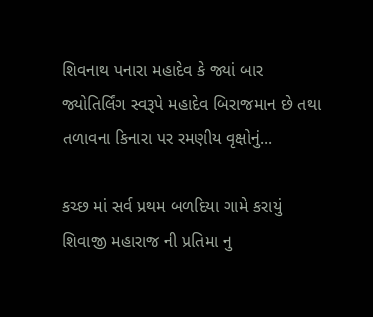શિવનાથ પનારા મહાદેવ કે જ્યાં બાર જ્યોતિર્લિંગ સ્વરૂપે મહાદેવ બિરાજમાન છે તથા તળાવના કિનારા પર રમણીય વૃક્ષોનું...

કચ્છ માં સર્વ પ્રથમ બળદિયા ગામે કરાયું શિવાજી મહારાજ ની પ્રતિમા નુ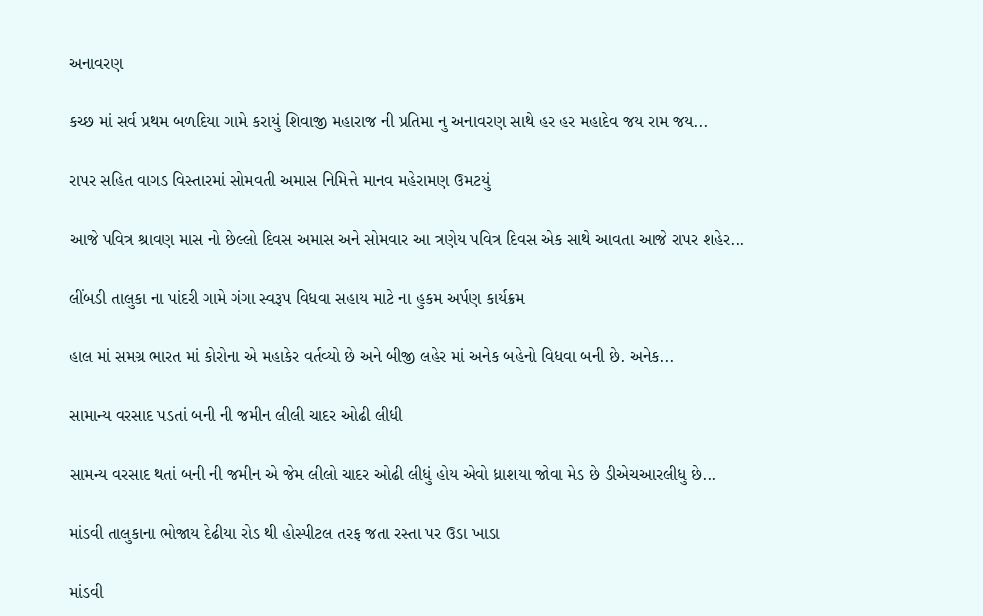અનાવરણ

કચ્છ માં સર્વ પ્રથમ બળદિયા ગામે કરાયું શિવાજી મહારાજ ની પ્રતિમા નુ અનાવરણ સાથે હર હર મહાદેવ જય રામ જય...

રાપર સહિત વાગડ વિસ્તારમાં સોમવતી અમાસ નિમિત્તે માનવ મહેરામણ ઉમટયું

આજે પવિત્ર શ્રાવણ માસ નો છેલ્લો દિવસ અમાસ અને સોમવાર આ ત્રણેય પવિત્ર દિવસ એક સાથે આવતા આજે રાપર શહેર...

લીંબડી તાલુકા ના પાંદરી ગામે ગંગા સ્વરૂપ વિધવા સહાય માટે ના હુકમ અર્પણ કાર્યક્રમ

હાલ માં સમગ્ર ભારત માં કોરોના એ મહાકેર વર્તવ્યો છે અને બીજી લહેર માં અનેક બહેનો વિધવા બની છે. અનેક...

સામાન્ય વરસાદ પડતાં બની ની જમીન લીલી ચાદર ઓઢી લીધી

સામન્ય વરસાદ થતાં બની ની જમીન એ જેમ લીલો ચાદર ઓઢી લીધું હોય એવો ધ્રાશયા જોવા મેડ છે ડીએચઆરલીધુ છે...

માંડવી તાલુકાના ભોજાય દેઢીયા રોડ થી હોસ્પીટલ તરફ જતા રસ્તા પર ઉડા ખાડા

માંડવી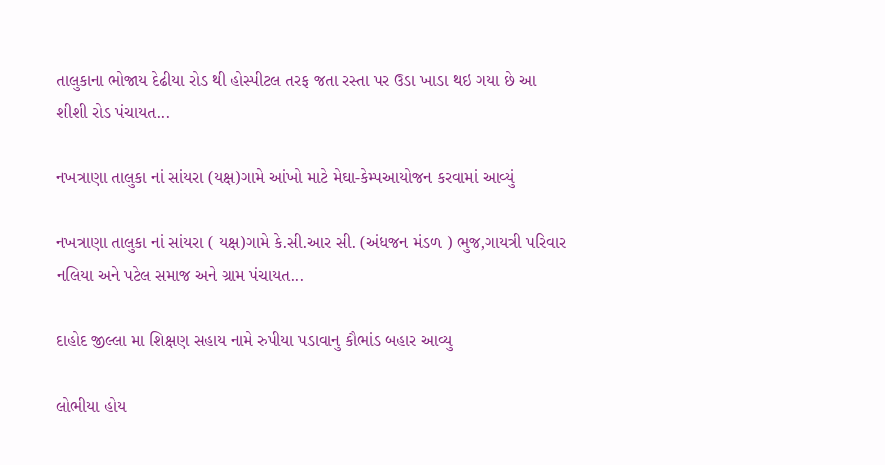તાલુકાના ભોજાય દેઢીયા રોડ થી હોસ્પીટલ તરફ જતા રસ્તા પર ઉડા ખાડા થઇ ગયા છે આ શીશી રોડ પંચાયત...

નખત્રાણા તાલુકા નાં સાંયરા (યક્ષ)ગામે આંખો માટે મેઘા-કેમ્પઆયોજન કરવામાં આવ્યું

નખત્રાણા તાલુકા નાં સાંયરા ( યક્ષ)ગામે કે.સી.આર સી. (અંધજન મંડળ ) ભુજ,ગાયત્રી પરિવાર નલિયા અને પટેલ સમાજ અને ગ્રામ પંચાયત...

દાહોદ જીલ્લા મા શિક્ષણ સહાય નામે રુપીયા પડાવાનુ કૌભાંડ બહાર આવ્યુ

લોભીયા હોય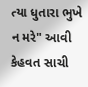ત્યા ધુતારા ભુખે ન મરે" આવી કેહવત સાચી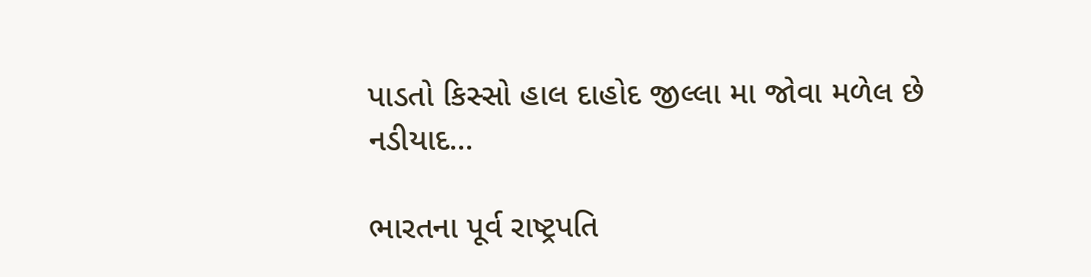પાડતો કિસ્સો હાલ દાહોદ જીલ્લા મા જોવા મળેલ છે નડીયાદ...

ભારતના પૂર્વ રાષ્ટ્રપતિ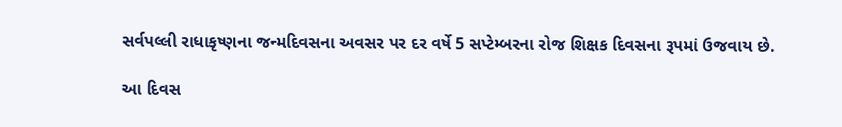સર્વપલ્લી રાધાકૃષ્ણના જન્મદિવસના અવસર પર દર વર્ષે 5 સપ્ટેમ્બરના રોજ શિક્ષક દિવસના રૂપમાં ઉજવાય છે.

આ દિવસ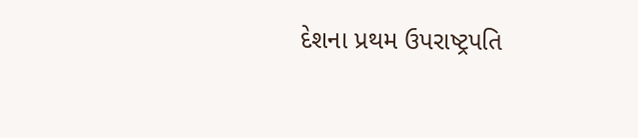દેશના પ્રથમ ઉપરાષ્ટ્રપતિ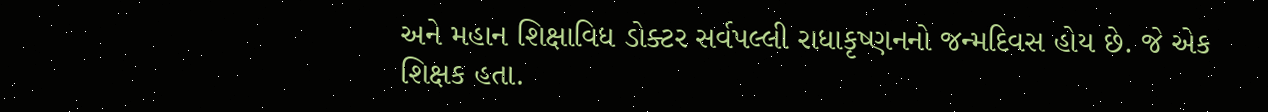અને મહાન શિક્ષાવિધ ડોક્ટર સર્વપલ્લી રાધાકૃષ્ણનનો જન્મદિવસ હોય છે. જે એક શિક્ષક હતા.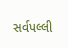સર્વપલ્લી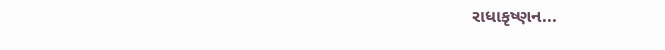રાધાકૃષ્ણન...